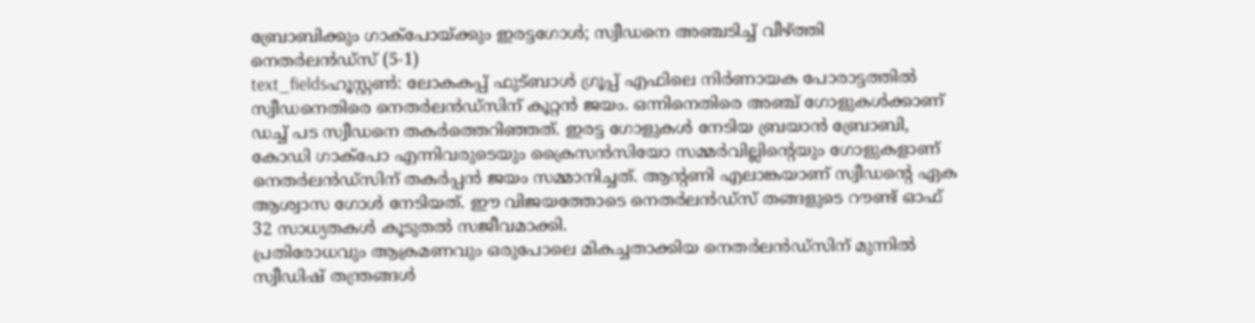ബ്രോബിക്കും ഗാക്പോയ്ക്കും ഇരട്ടഗോൾ; സ്വീഡനെ അഞ്ചടിച്ച് വീഴ്ത്തി നെതർലൻഡ്സ് (5-1)
text_fieldsഹൂസ്റ്റൺ: ലോകകപ്പ് ഫുട്ബാൾ ഗ്രൂപ്പ് എഫിലെ നിർണായക പോരാട്ടത്തിൽ സ്വീഡനെതിരെ നെതർലൻഡ്സിന് കൂറ്റൻ ജയം. ഒന്നിനെതിരെ അഞ്ച് ഗോളുകൾക്കാണ് ഡച്ച് പട സ്വീഡനെ തകർത്തെറിഞ്ഞത്. ഇരട്ട ഗോളുകൾ നേടിയ ബ്രയാൻ ബ്രോബി, കോഡി ഗാക്പോ എന്നിവരുടെയും ക്രൈസൻസിയോ സമ്മർവില്ലിന്റെയും ഗോളുകളാണ് നെതർലൻഡ്സിന് തകർപ്പൻ ജയം സമ്മാനിച്ചത്. ആന്റണി എലാങ്കയാണ് സ്വീഡന്റെ ഏക ആശ്വാസ ഗോൾ നേടിയത്. ഈ വിജയത്തോടെ നെതർലൻഡ്സ് തങ്ങളുടെ റൗണ്ട് ഓഫ് 32 സാധ്യതകൾ കൂടുതൽ സജീവമാക്കി.
പ്രതിരോധവും ആക്രമണവും ഒരുപോലെ മികച്ചതാക്കിയ നെതർലൻഡ്സിന് മുന്നിൽ സ്വീഡിഷ് തന്ത്രങ്ങൾ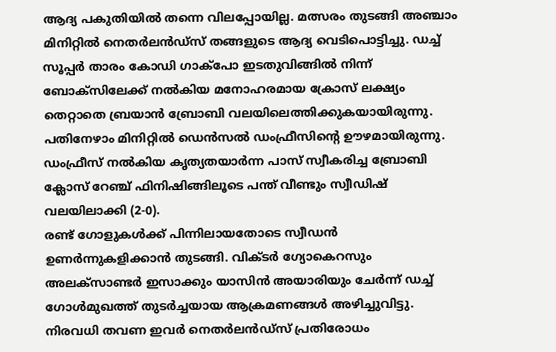ആദ്യ പകുതിയിൽ തന്നെ വിലപ്പോയില്ല. മത്സരം തുടങ്ങി അഞ്ചാം മിനിറ്റിൽ നെതർലൻഡ്സ് തങ്ങളുടെ ആദ്യ വെടിപൊട്ടിച്ചു. ഡച്ച് സൂപ്പർ താരം കോഡി ഗാക്പോ ഇടതുവിങ്ങിൽ നിന്ന് ബോക്സിലേക്ക് നൽകിയ മനോഹരമായ ക്രോസ് ലക്ഷ്യം തെറ്റാതെ ബ്രയാൻ ബ്രോബി വലയിലെത്തിക്കുകയായിരുന്നു. പതിനേഴാം മിനിറ്റിൽ ഡെൻസൽ ഡംഫ്രീസിന്റെ ഊഴമായിരുന്നു. ഡംഫ്രീസ് നൽകിയ കൃത്യതയാർന്ന പാസ് സ്വീകരിച്ച ബ്രോബി ക്ലോസ് റേഞ്ച് ഫിനിഷിങ്ങിലൂടെ പന്ത് വീണ്ടും സ്വീഡിഷ് വലയിലാക്കി (2-0).
രണ്ട് ഗോളുകൾക്ക് പിന്നിലായതോടെ സ്വീഡൻ ഉണർന്നുകളിക്കാൻ തുടങ്ങി. വിക്ടർ ഗ്യോകെറസും അലക്സാണ്ടർ ഇസാക്കും യാസിൻ അയാരിയും ചേർന്ന് ഡച്ച് ഗോൾമുഖത്ത് തുടർച്ചയായ ആക്രമണങ്ങൾ അഴിച്ചുവിട്ടു. നിരവധി തവണ ഇവർ നെതർലൻഡ്സ് പ്രതിരോധം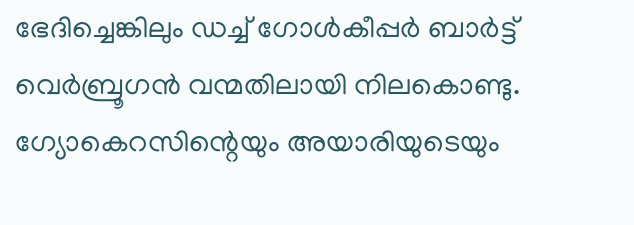ഭേദിച്ചെങ്കിലും ഡച്ച് ഗോൾകീപ്പർ ബാർട്ട് വെർബ്രൂഗൻ വന്മതിലായി നിലകൊണ്ടു. ഗ്യോകെറസിന്റെയും അയാരിയുടെയും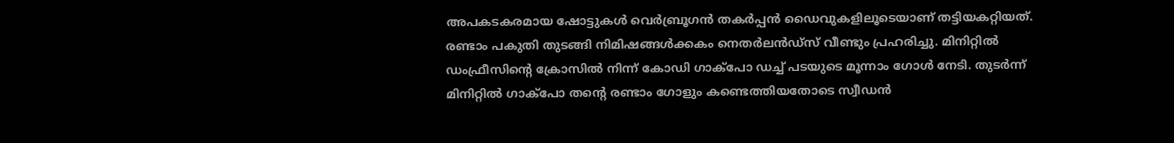അപകടകരമായ ഷോട്ടുകൾ വെർബ്രൂഗൻ തകർപ്പൻ ഡൈവുകളിലൂടെയാണ് തട്ടിയകറ്റിയത്.
രണ്ടാം പകുതി തുടങ്ങി നിമിഷങ്ങൾക്കകം നെതർലൻഡ്സ് വീണ്ടും പ്രഹരിച്ചു. മിനിറ്റിൽ ഡംഫ്രീസിന്റെ ക്രോസിൽ നിന്ന് കോഡി ഗാക്പോ ഡച്ച് പടയുടെ മൂന്നാം ഗോൾ നേടി. തുടർന്ന് മിനിറ്റിൽ ഗാക്പോ തന്റെ രണ്ടാം ഗോളും കണ്ടെത്തിയതോടെ സ്വീഡൻ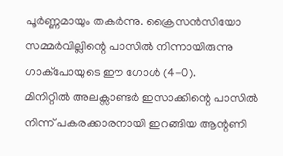പൂർണ്ണമായും തകർന്നു. ക്രൈസൻസിയോ സമ്മർവില്ലിന്റെ പാസിൽ നിന്നായിരുന്നു ഗാക്പോയുടെ ഈ ഗോൾ (4-0).
മിനിറ്റിൽ അലക്സാണ്ടർ ഇസാക്കിന്റെ പാസിൽ നിന്ന് പകരക്കാരനായി ഇറങ്ങിയ ആന്റണി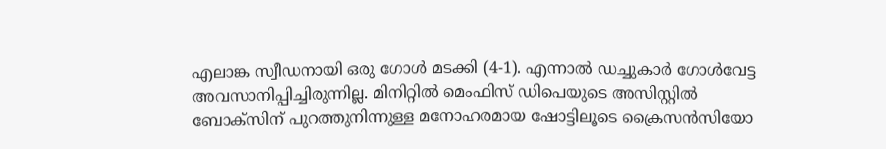എലാങ്ക സ്വീഡനായി ഒരു ഗോൾ മടക്കി (4-1). എന്നാൽ ഡച്ചുകാർ ഗോൾവേട്ട അവസാനിപ്പിച്ചിരുന്നില്ല. മിനിറ്റിൽ മെംഫിസ് ഡിപെയുടെ അസിസ്റ്റിൽ ബോക്സിന് പുറത്തുനിന്നുള്ള മനോഹരമായ ഷോട്ടിലൂടെ ക്രൈസൻസിയോ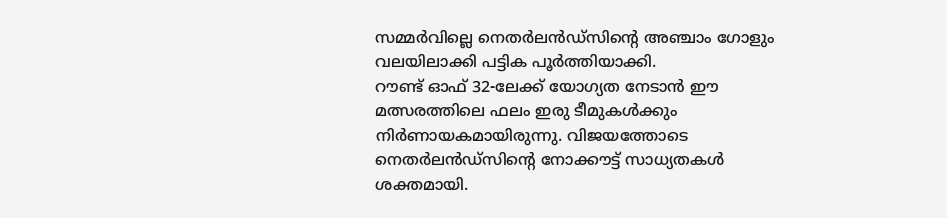സമ്മർവില്ലെ നെതർലൻഡ്സിന്റെ അഞ്ചാം ഗോളും വലയിലാക്കി പട്ടിക പൂർത്തിയാക്കി.
റൗണ്ട് ഓഫ് 32-ലേക്ക് യോഗ്യത നേടാൻ ഈ മത്സരത്തിലെ ഫലം ഇരു ടീമുകൾക്കും നിർണായകമായിരുന്നു. വിജയത്തോടെ നെതർലൻഡ്സിന്റെ നോക്കൗട്ട് സാധ്യതകൾ ശക്തമായി.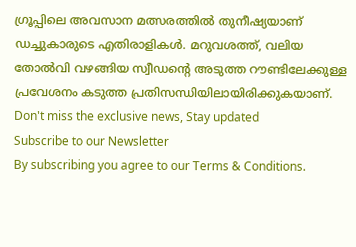ഗ്രൂപ്പിലെ അവസാന മത്സരത്തിൽ തുനീഷ്യയാണ് ഡച്ചുകാരുടെ എതിരാളികൾ. മറുവശത്ത്, വലിയ തോൽവി വഴങ്ങിയ സ്വീഡന്റെ അടുത്ത റൗണ്ടിലേക്കുള്ള പ്രവേശനം കടുത്ത പ്രതിസന്ധിയിലായിരിക്കുകയാണ്.
Don't miss the exclusive news, Stay updated
Subscribe to our Newsletter
By subscribing you agree to our Terms & Conditions.